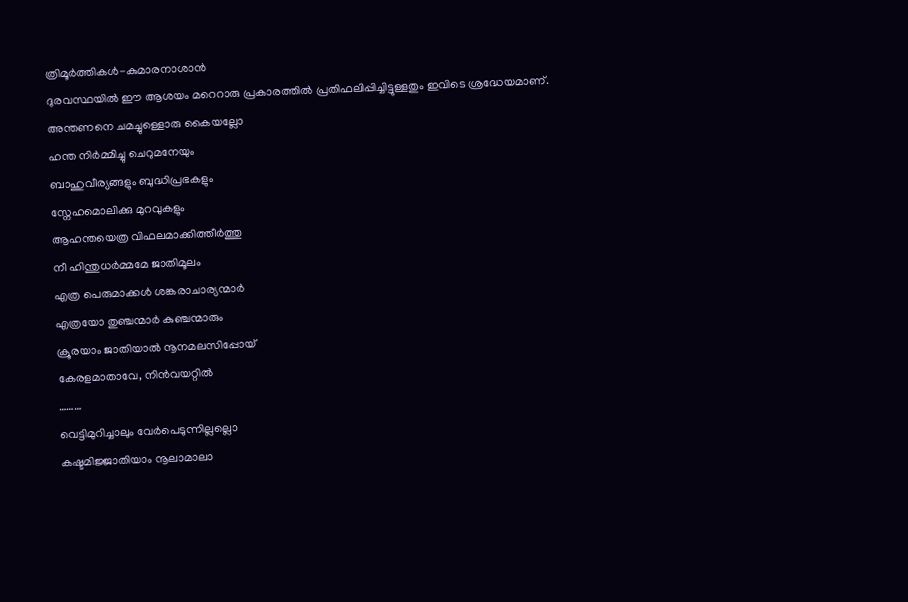ത്രിമൂർത്തികൾ-കുമാരനാശാൻ
ദുരവസ്ഥയിൽ ഈ ആശയം മറെറാരു പ്രകാരത്തിൽ പ്രതിഫലിപ്പിച്ചിട്ടുള്ളതും ഇവിടെ ശ്രദ്ധേയമാണ്.
അന്തണനെ ചമച്ചുള്ളൊരു കൈയല്ലോ
ഹന്ത നിർമ്മിച്ചു ചെറുമനേയും
ബാഹുവീര്യങ്ങളും ബുദ്ധിപ്രഭകളും
സ്നേഹമൊലിക്കു മുറവുകളും
ആഹന്തയെത്ര വിഫലമാക്കിത്തീർത്തു
നീ ഹിന്തുധർമ്മമേ ജാതിമൂലം
എത്ര പെരുമാക്കൾ ശങ്കരാചാര്യന്മാർ
എത്രയോ തുഞ്ചന്മാർ കുഞ്ചന്മാരും
ക്രൂരയാം ജാതിയാൽ നൂനമലസിപ്പോയ്
കേരളമാതാവേ, നിൻവയറ്റിൽ
………
വെട്ടിമുറിച്ചാലും വേർപെടുന്നില്ലല്ലൊ
കഷ്ടമിജ്ജാതിയാം നൂലാമാലാ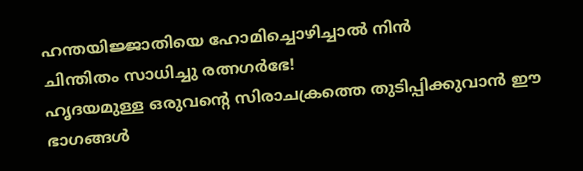ഹന്തയിജ്ജാതിയെ ഹോമിച്ചൊഴിച്ചാൽ നിൻ
ചിന്തിതം സാധിച്ചു രത്നഗർഭേ!
ഹൃദയമുള്ള ഒരുവൻ്റെ സിരാചക്രത്തെ തുടിപ്പിക്കുവാൻ ഈ ഭാഗങ്ങൾ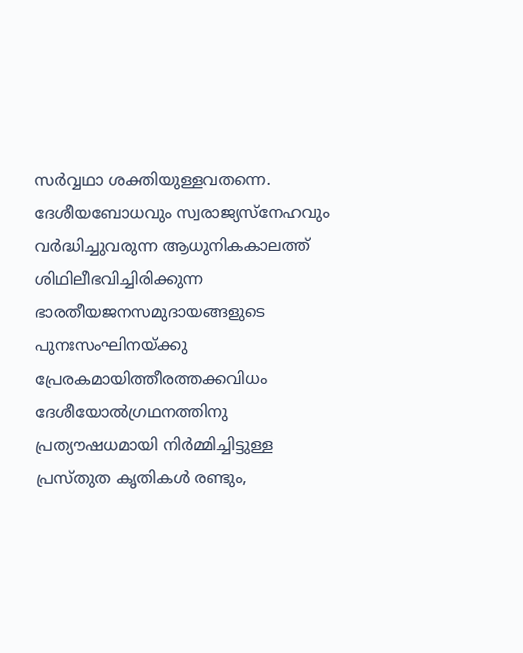സർവ്വഥാ ശക്തിയുള്ളവതന്നെ. ദേശീയബോധവും സ്വരാജ്യസ്നേഹവും വർദ്ധിച്ചുവരുന്ന ആധുനികകാലത്ത് ശിഥിലീഭവിച്ചിരിക്കുന്ന ഭാരതീയജനസമുദായങ്ങളുടെ പുനഃസംഘിനയ്ക്കു പ്രേരകമായിത്തീരത്തക്കവിധം ദേശീയോൽഗ്രഥനത്തിനു പ്രത്യൗഷധമായി നിർമ്മിച്ചിട്ടുള്ള പ്രസ്തുത കൃതികൾ രണ്ടും,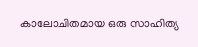കാലോചിതമായ ഒരു സാഹിത്യ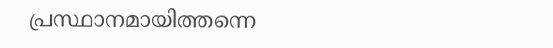പ്രസ്ഥാനമായിത്തന്നെ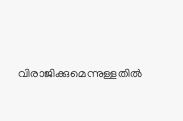വിരാജിക്കുമെന്നുള്ളതിൽ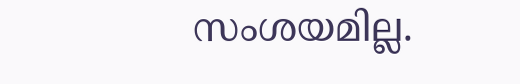സംശയമില്ല.